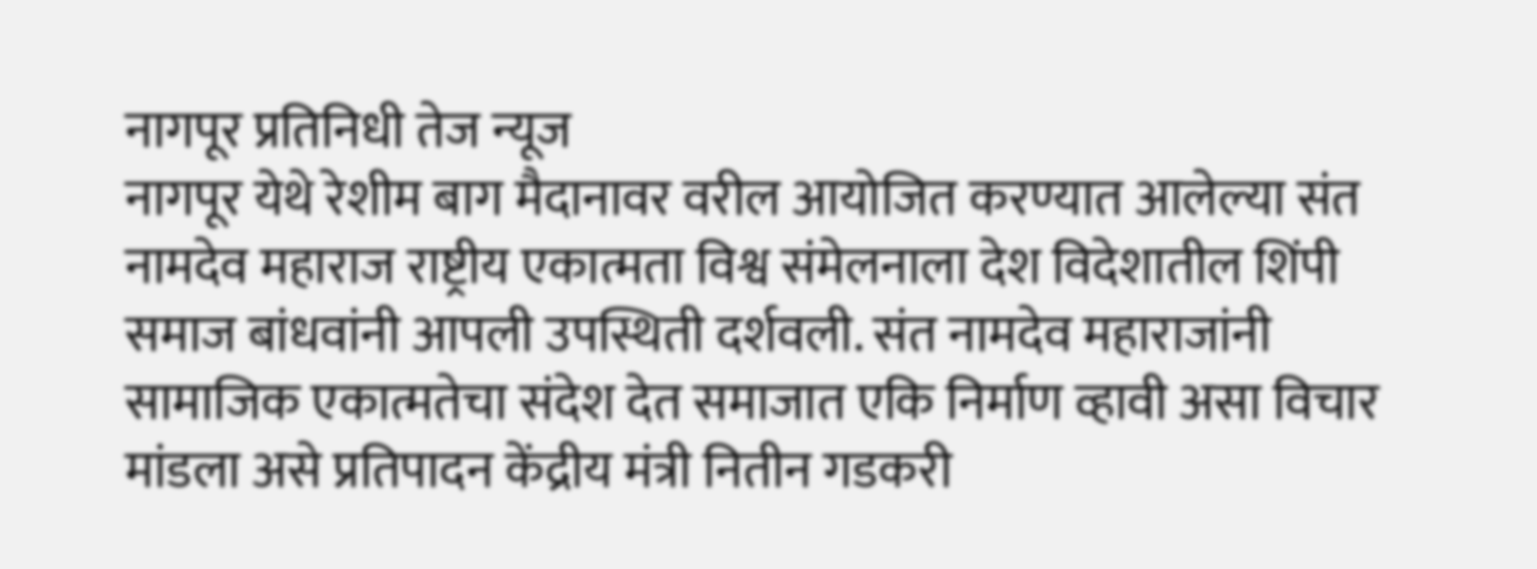नागपूर प्रतिनिधी तेज न्यूज
नागपूर येथे रेशीम बाग मैदानावर वरील आयोजित करण्यात आलेल्या संत नामदेव महाराज राष्ट्रीय एकात्मता विश्व संमेलनाला देश विदेशातील शिंपी समाज बांधवांनी आपली उपस्थिती दर्शवली. संत नामदेव महाराजांनी सामाजिक एकात्मतेचा संदेश देत समाजात एकि निर्माण व्हावी असा विचार मांडला असे प्रतिपादन केंद्रीय मंत्री नितीन गडकरी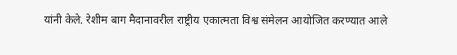यांनी केले. रेशीम बाग मैदानावरील राष्ट्रीय एकात्मता विश्व संमेलन आयोजित करण्यात आले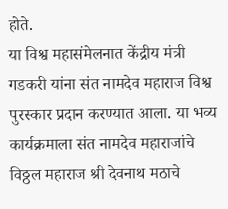होते.
या विश्व महासंमेलनात केंद्रीय मंत्री गडकरी यांना संत नामदेव महाराज विश्व पुरस्कार प्रदान करण्यात आला. या भव्य कार्यक्रमाला संत नामदेव महाराजांचे विठ्ठल महाराज श्री देवनाथ मठाचे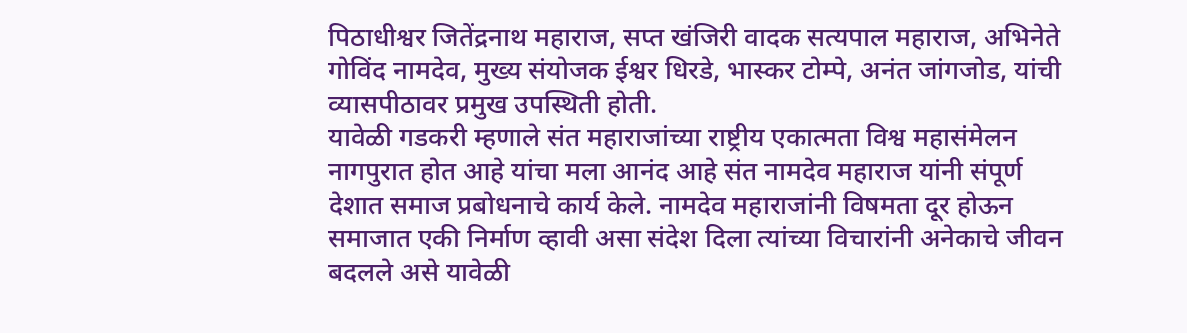पिठाधीश्वर जितेंद्रनाथ महाराज, सप्त खंजिरी वादक सत्यपाल महाराज, अभिनेते गोविंद नामदेव, मुख्य संयोजक ईश्वर धिरडे, भास्कर टोम्पे, अनंत जांगजोड, यांची व्यासपीठावर प्रमुख उपस्थिती होती.
यावेळी गडकरी म्हणाले संत महाराजांच्या राष्ट्रीय एकात्मता विश्व महासंमेलन नागपुरात होत आहे यांचा मला आनंद आहे संत नामदेव महाराज यांनी संपूर्ण देशात समाज प्रबोधनाचे कार्य केले. नामदेव महाराजांनी विषमता दूर होऊन समाजात एकी निर्माण व्हावी असा संदेश दिला त्यांच्या विचारांनी अनेकाचे जीवन बदलले असे यावेळी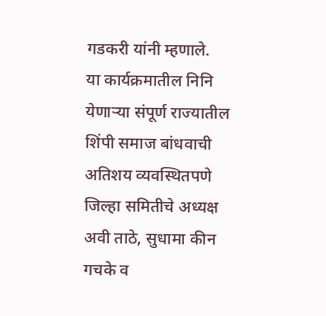गडकरी यांनी म्हणाले.
या कार्यक्रमातील निनि येणाऱ्या संपूर्ण राज्यातील शिंपी समाज बांधवाची अतिशय व्यवस्थितपणे जिल्हा समितीचे अध्यक्ष अवी ताठे, सुधामा कीन गचके व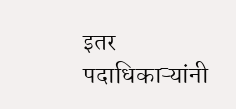इतर पदाधिकाऱ्यांनी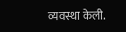व्यवस्था केली.